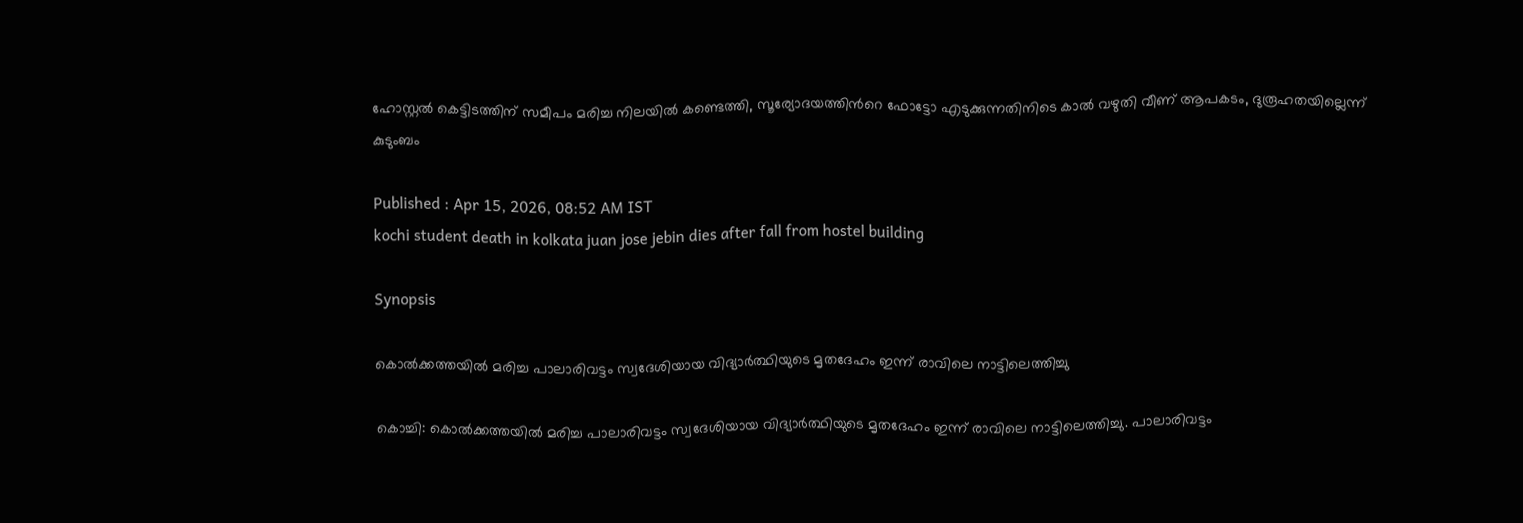ഹോസ്റ്റല്‍ കെട്ടിടത്തിന് സമീപം മരിച്ച നിലയില്‍ കണ്ടെത്തി, സൂര്യോദയത്തിന്‍റെ ഫോട്ടോ എടുക്കുന്നതിനിടെ കാൽ വഴുതി വീണ് ആപകടം, ദുരൂഹതയില്ലെന്ന് കുടുംബം

Published : Apr 15, 2026, 08:52 AM IST
kochi student death in kolkata juan jose jebin dies after fall from hostel building

Synopsis

കൊൽക്കത്തയിൽ മരിച്ച പാലാരിവട്ടം സ്വദേശിയായ വിദ്യാർത്ഥിയുടെ മൃതദേഹം ഇന്ന് രാവിലെ നാട്ടിലെത്തിച്ചു

കൊച്ചി: കൊൽക്കത്തയിൽ മരിച്ച പാലാരിവട്ടം സ്വദേശിയായ വിദ്യാർത്ഥിയുടെ മൃതദേഹം ഇന്ന് രാവിലെ നാട്ടിലെത്തിച്ചു. പാലാരിവട്ടം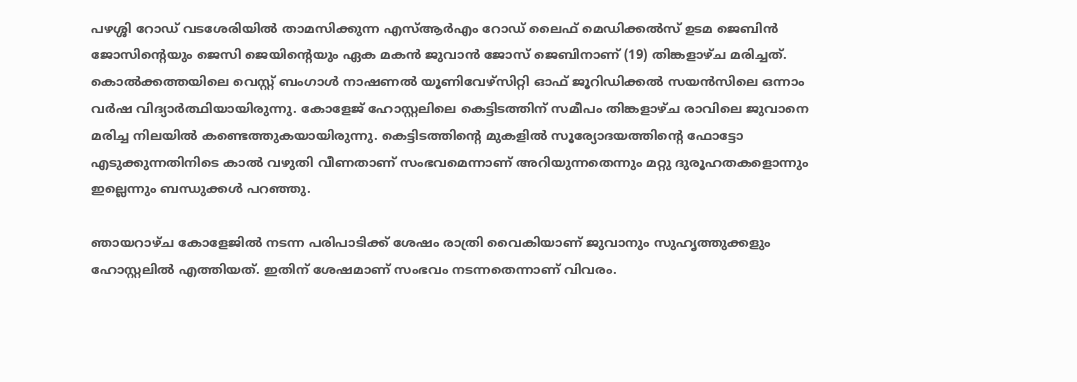പഴശ്ശി റോഡ് വടശേരിയിൽ താമസിക്കുന്ന എസ്ആർഎം റോഡ് ലൈഫ് മെഡിക്കൽസ് ഉടമ ജെബിൻ ജോസിന്‍റെയും ജെസി ജെയിന്റെയും ഏക മകൻ ജുവാൻ ജോസ് ജെബിനാണ് (19) തിങ്കളാഴ്ച മരിച്ചത്. കൊൽക്കത്തയിലെ വെസ്റ്റ് ബംഗാൾ നാഷണൽ യൂണിവേഴ്സിറ്റി ഓഫ് ജൂറിഡിക്കൽ സയൻസിലെ ഒന്നാം വർഷ വിദ്യാർത്ഥിയായിരുന്നു. കോളേജ് ഹോസ്റ്റലിലെ കെട്ടിടത്തിന് സമീപം തിങ്കളാഴ്ച രാവിലെ ജുവാനെ മരിച്ച നിലയിൽ കണ്ടെത്തുകയായിരുന്നു. കെട്ടിടത്തിന്‍റെ മുകളിൽ സൂര്യോദയത്തിന്‍റെ ഫോട്ടോ എടുക്കുന്നതിനിടെ കാൽ വഴുതി വീണതാണ് സംഭവമെന്നാണ് അറിയുന്നതെന്നും മറ്റു ദുരൂഹതകളൊന്നും ഇല്ലെന്നും ബന്ധുക്കൾ പറഞ്ഞു.

ഞായറാഴ്ച കോളേജിൽ നടന്ന പരിപാടിക്ക് ശേഷം രാത്രി വൈകിയാണ് ജുവാനും സുഹൃത്തുക്കളും ഹോസ്റ്റലിൽ എത്തിയത്. ഇതിന് ശേഷമാണ് സംഭവം നടന്നതെന്നാണ് വിവരം.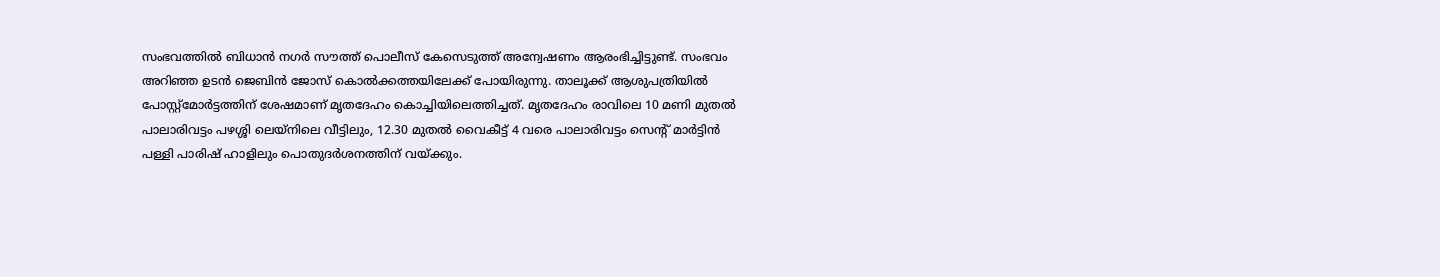സംഭവത്തില്‍ ബിധാൻ നഗർ സൗത്ത് പൊലീസ് കേസെടുത്ത് അന്വേഷണം ആരംഭിച്ചിട്ടുണ്ട്. സംഭവം അറിഞ്ഞ ഉടൻ ജെബിൻ ജോസ് കൊൽക്കത്തയിലേക്ക് പോയിരുന്നു. താലൂക്ക് ആശുപത്രിയിൽ പോസ്റ്റ്മോർട്ടത്തിന് ശേഷമാണ് മൃതദേഹം കൊച്ചിയിലെത്തിച്ചത്. മൃതദേഹം രാവിലെ 10 മണി മുതൽ പാലാരിവട്ടം പഴശ്ശി ലെയ്നിലെ വീട്ടിലും, 12.30 മുതൽ വൈകീട്ട് 4 വരെ പാലാരിവട്ടം സെന്‍റ് മാർട്ടിൻ പള്ളി പാരിഷ് ഹാളിലും പൊതുദർശനത്തിന് വയ്ക്കും.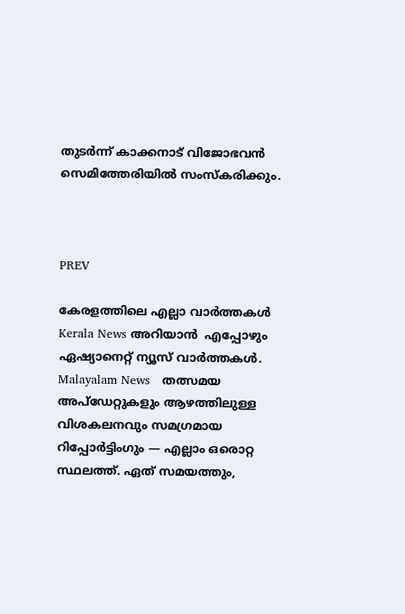തുടർന്ന് കാക്കനാട് വിജോഭവൻ സെമിത്തേരിയിൽ സംസ്കരിക്കും.



PREV

കേരളത്തിലെ എല്ലാ വാർത്തകൾ Kerala News അറിയാൻ  എപ്പോഴും ഏഷ്യാനെറ്റ് ന്യൂസ് വാർത്തകൾ.  Malayalam News   തത്സമയ അപ്‌ഡേറ്റുകളും ആഴത്തിലുള്ള വിശകലനവും സമഗ്രമായ റിപ്പോർട്ടിംഗും — എല്ലാം ഒരൊറ്റ സ്ഥലത്ത്. ഏത് സമയത്തും,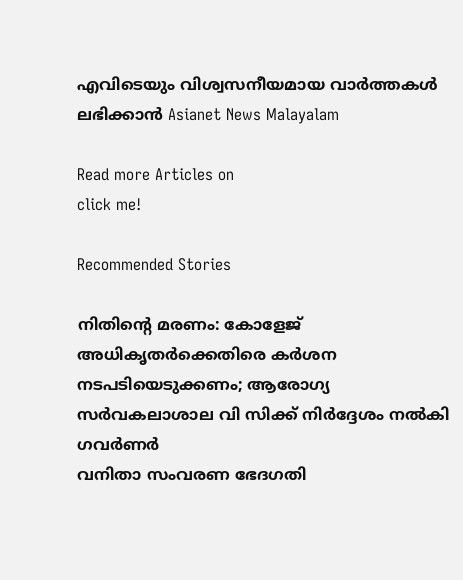എവിടെയും വിശ്വസനീയമായ വാർത്തകൾ ലഭിക്കാൻ Asianet News Malayalam

Read more Articles on
click me!

Recommended Stories

നിതിന്റെ മരണം: കോളേജ് അധികൃതർക്കെതിരെ കർശന നടപടിയെടുക്കണം; ആരോഗ്യ സർവകലാശാല വി സിക്ക് നിർദ്ദേശം നൽകി ഗവർണർ
വനിതാ സംവരണ ഭേദഗതി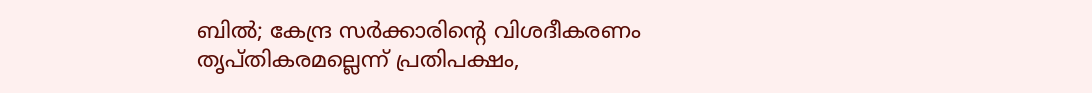ബിൽ; കേന്ദ്ര സർക്കാരിന്‍റെ വിശദീകരണം തൃപ്തികരമല്ലെന്ന് പ്രതിപക്ഷം,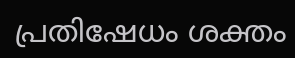പ്രതിഷേധം ശക്തം